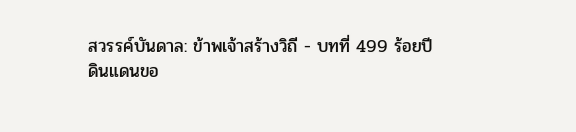สวรรค์บันดาล: ข้าพเจ้าสร้างวิถี - บทที่ 499 ร้อยปี
ดินแดนขอ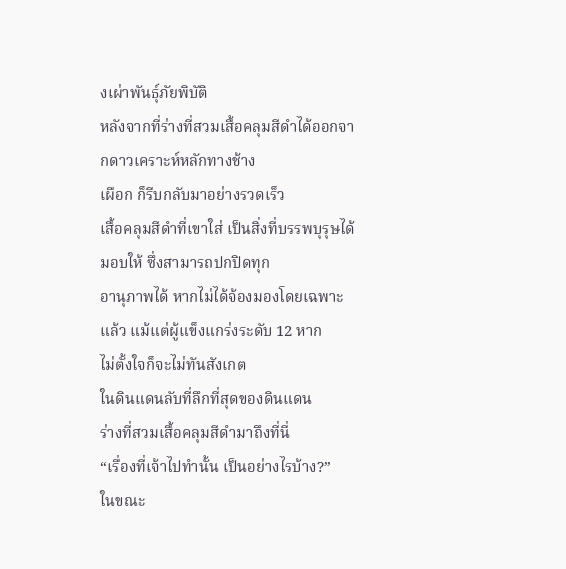งเผ่าพันธุ์ภัยพิบัติ
หลังจากที่ร่างที่สวมเสื้อคลุมสีดำได้ออกจากดาวเคราะห์หลักทางช้าง
เผือก ก็รีบกลับมาอย่างรวดเร็ว
เสื้อคลุมสีดำที่เขาใส่ เป็นสิ่งที่บรรพบุรุษได้มอบให้ ซึ่งสามารถปกปิดทุก
อานุภาพได้ หากไม่ได้จ้องมองโดยเฉพาะแล้ว แม้แต่ผู้แข็งแกร่งระดับ 12 หาก
ไม่ตั้งใจก็จะไม่ทันสังเกต
ในดินแดนลับที่ลึกที่สุดของดินแดน
ร่างที่สวมเสื้อคลุมสีดำมาถึงที่นี่
“เรื่องที่เจ้าไปทำนั้น เป็นอย่างไรบ้าง?”
ในขณะ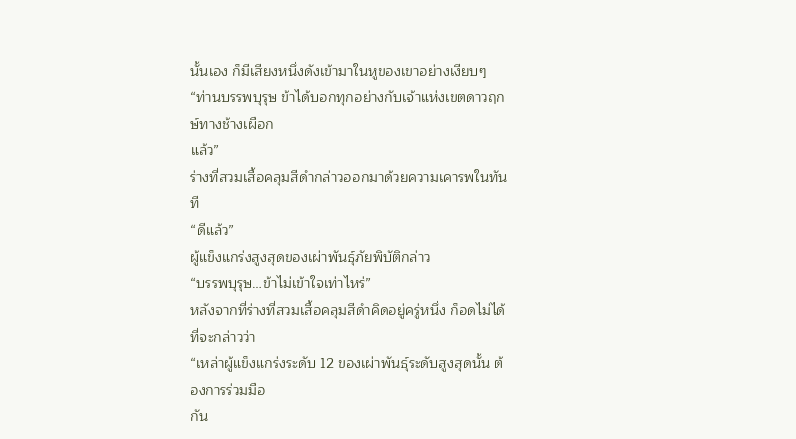นั้นเอง ก็มีเสียงหนึ่งดังเข้ามาในหูของเขาอย่างเงียบๆ
“ท่านบรรพบุรุษ ข้าได้บอกทุกอย่างกับเจ้าแห่งเขตดาวฤกษ์ทางช้างเผือก
แล้ว”
ร่างที่สวมเสื้อคลุมสีดำกล่าวออกมาด้วยความเคารพในทันที
“ดีแล้ว”
ผู้แข็งแกร่งสูงสุดของเผ่าพันธุ์ภัยพิบัติกล่าว
“บรรพบุรุษ…ข้าไม่เข้าใจเท่าไหร่”
หลังจากที่ร่างที่สวมเสื้อคลุมสีดำคิดอยู่ครู่หนึ่ง ก็อดไม่ได้ที่จะกล่าวว่า
“เหล่าผู้แข็งแกร่งระดับ 12 ของเผ่าพันธุ์ระดับสูงสุดนั้น ต้องการร่วมมือ
กัน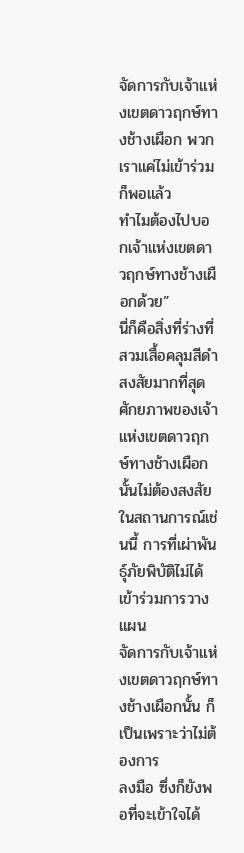จัดการกับเจ้าแห่งเขตดาวฤกษ์ทางช้างเผือก พวกเราแค่ไม่เข้าร่วมก็พอแล้ว
ทำไมต้องไปบอกเจ้าแห่งเขตดาวฤกษ์ทางช้างเผือกด้วย”
นี่ก็คือสิ่งที่ร่างที่สวมเสื้อคลุมสีดำสงสัยมากที่สุด
ศักยภาพของเจ้าแห่งเขตดาวฤกษ์ทางช้างเผือกนั้นไม่ต้องสงสัย
ในสถานการณ์เช่นนี้ การที่เผ่าพันธุ์ภัยพิบัติไม่ได้เข้าร่วมการวางแผน
จัดการกับเจ้าแห่งเขตดาวฤกษ์ทางช้างเผือกนั้น ก็เป็นเพราะว่าไม่ต้องการ
ลงมือ ซึ่งก็ยังพอที่จะเข้าใจได้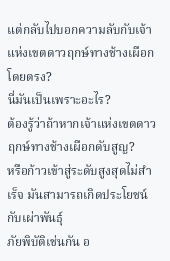แต่กลับไปบอกความลับกับเจ้าแห่งเขตดาวฤกษ์ทางช้างเผือกโดยตรง?
นี่มันเป็นเพราะอะไร?
ต้องรู้ว่าถ้าหากเจ้าแห่งเขตดาวฤกษ์ทางช้างเผือกดับสูญ?
หรือก้าวเข้าสู่ระดับสูงสุดไม่สำเร็จ มันสามารถเกิดประโยชน์กับเผ่าพันธุ์
ภัยพิบัติเช่นกัน อ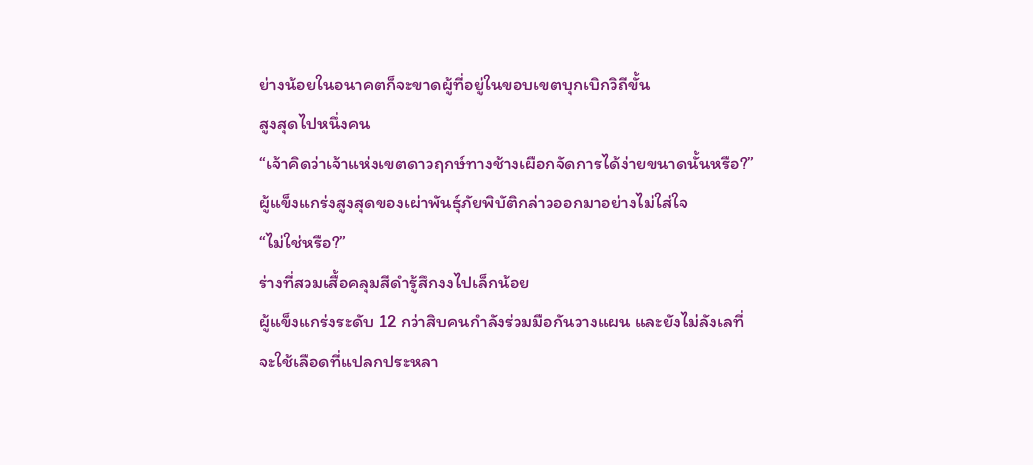ย่างน้อยในอนาคตก็จะขาดผู้ที่อยู่ในขอบเขตบุกเบิกวิถีขั้น
สูงสุดไปหนึ่งคน
“เจ้าคิดว่าเจ้าแห่งเขตดาวฤกษ์ทางช้างเผือกจัดการได้ง่ายขนาดนั้นหรือ?”
ผู้แข็งแกร่งสูงสุดของเผ่าพันธุ์ภัยพิบัติกล่าวออกมาอย่างไม่ใส่ใจ
“ไม่ใช่หรือ?”
ร่างที่สวมเสื้อคลุมสีดำรู้สึกงงไปเล็กน้อย
ผู้แข็งแกร่งระดับ 12 กว่าสิบคนกำลังร่วมมือกันวางแผน และยังไม่ลังเลที่
จะใช้เลือดที่แปลกประหลา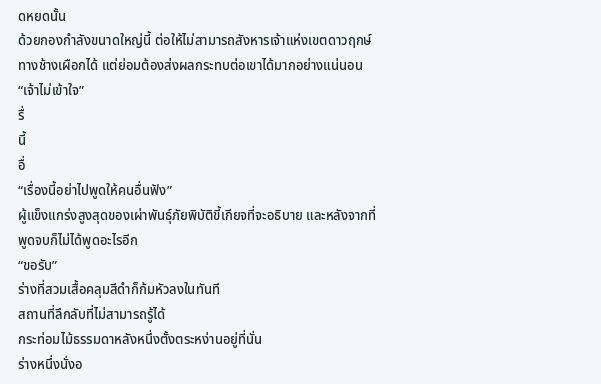ดหยดนั้น
ด้วยกองกำลังขนาดใหญ่นี้ ต่อให้ไม่สามารถสังหารเจ้าแห่งเขตดาวฤกษ์
ทางช้างเผือกได้ แต่ย่อมต้องส่งผลกระทบต่อเขาได้มากอย่างแน่นอน
“เจ้าไม่เข้าใจ”
รื่
นี้
อื่
“เรื่องนี้อย่าไปพูดให้คนอื่นฟัง”
ผู้แข็งแกร่งสูงสุดของเผ่าพันธุ์ภัยพิบัติขี้เกียจที่จะอธิบาย และหลังจากที่
พูดจบก็ไม่ได้พูดอะไรอีก
“ขอรับ”
ร่างที่สวมเสื้อคลุมสีดำก็ก้มหัวลงในทันที
สถานที่ลึกลับที่ไม่สามารถรู้ได้
กระท่อมไม้ธรรมดาหลังหนึ่งตั้งตระหง่านอยู่ที่นั่น
ร่างหนึ่งนั่งอ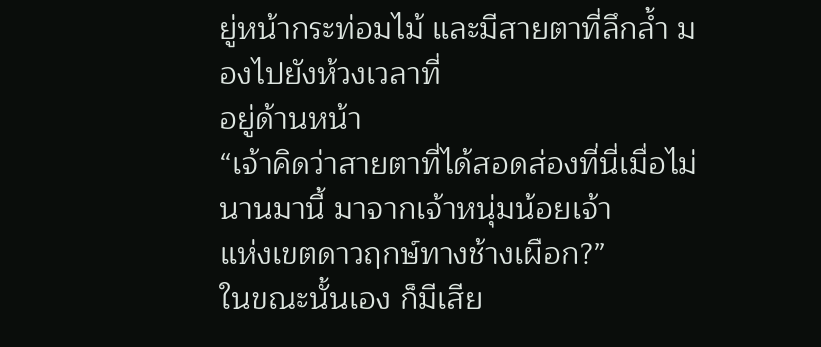ยู่หน้ากระท่อมไม้ และมีสายตาที่ลึกล้ำ มองไปยังห้วงเวลาที่
อยู่ด้านหน้า
“เจ้าคิดว่าสายตาที่ได้สอดส่องที่นี่เมื่อไม่นานมานี้ มาจากเจ้าหนุ่มน้อยเจ้า
แห่งเขตดาวฤกษ์ทางช้างเผือก?”
ในขณะนั้นเอง ก็มีเสีย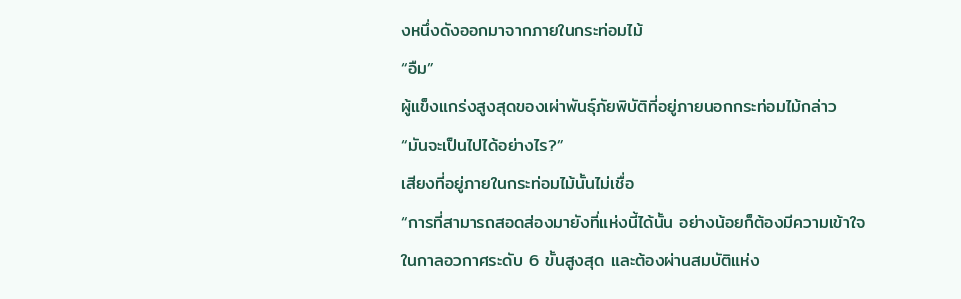งหนึ่งดังออกมาจากภายในกระท่อมไม้
“อืม”
ผู้แข็งแกร่งสูงสุดของเผ่าพันธุ์ภัยพิบัติที่อยู่ภายนอกกระท่อมไม้กล่าว
“มันจะเป็นไปได้อย่างไร?”
เสียงที่อยู่ภายในกระท่อมไม้นั้นไม่เชื่อ
“การที่สามารถสอดส่องมายังที่แห่งนี้ได้นั้น อย่างน้อยก็ต้องมีความเข้าใจ
ในกาลอวกาศระดับ 6 ขั้นสูงสุด และต้องผ่านสมบัติแห่ง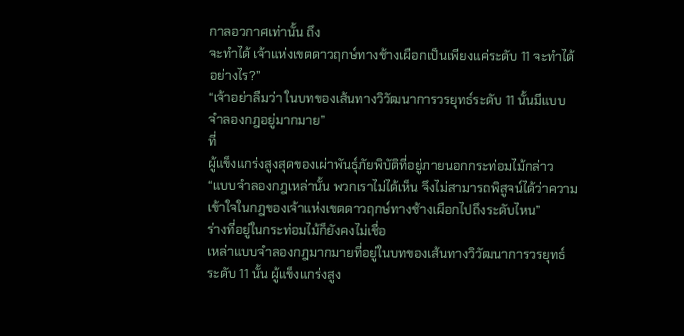กาลอวกาศเท่านั้น ถึง
จะทำได้ เจ้าแห่งเขตดาวฤกษ์ทางช้างเผือกเป็นเพียงแค่ระดับ 11 จะทำได้
อย่างไร?”
“เจ้าอย่าลืมว่า ในบทของเส้นทางวิวัฒนาการวรยุทธ์ระดับ 11 นั้นมีแบบ
จำลองกฎอยู่มากมาย”
ที่
ผู้แข็งแกร่งสูงสุดของเผ่าพันธุ์ภัยพิบัติที่อยู่ภายนอกกระท่อมไม้กล่าว
“แบบจำลองกฎเหล่านั้น พวกเราไม่ได้เห็น จึงไม่สามารถพิสูจน์ได้ว่าความ
เข้าใจในกฎของเจ้าแห่งเขตดาวฤกษ์ทางช้างเผือกไปถึงระดับไหน”
ร่างที่อยู่ในกระท่อมไม้ก็ยังคงไม่เชื่อ
เหล่าแบบจำลองกฎมากมายที่อยู่ในบทของเส้นทางวิวัฒนาการวรยุทธ์
ระดับ 11 นั้น ผู้แข็งแกร่งสูง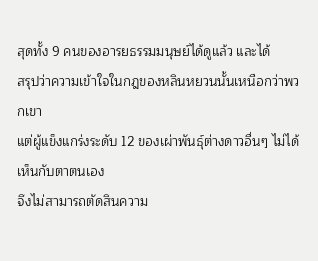สุดทั้ง 9 คนของอารยธรรมมนุษย์ได้ดูแล้ว และได้
สรุปว่าความเข้าใจในกฎของหลินหยวนนั้นเหนือกว่าพวกเขา
แต่ผู้แข็งแกร่งระดับ 12 ของเผ่าพันธุ์ต่างดาวอื่นๆ ไม่ได้เห็นกับตาตนเอง
จึงไม่สามารถตัดสินความ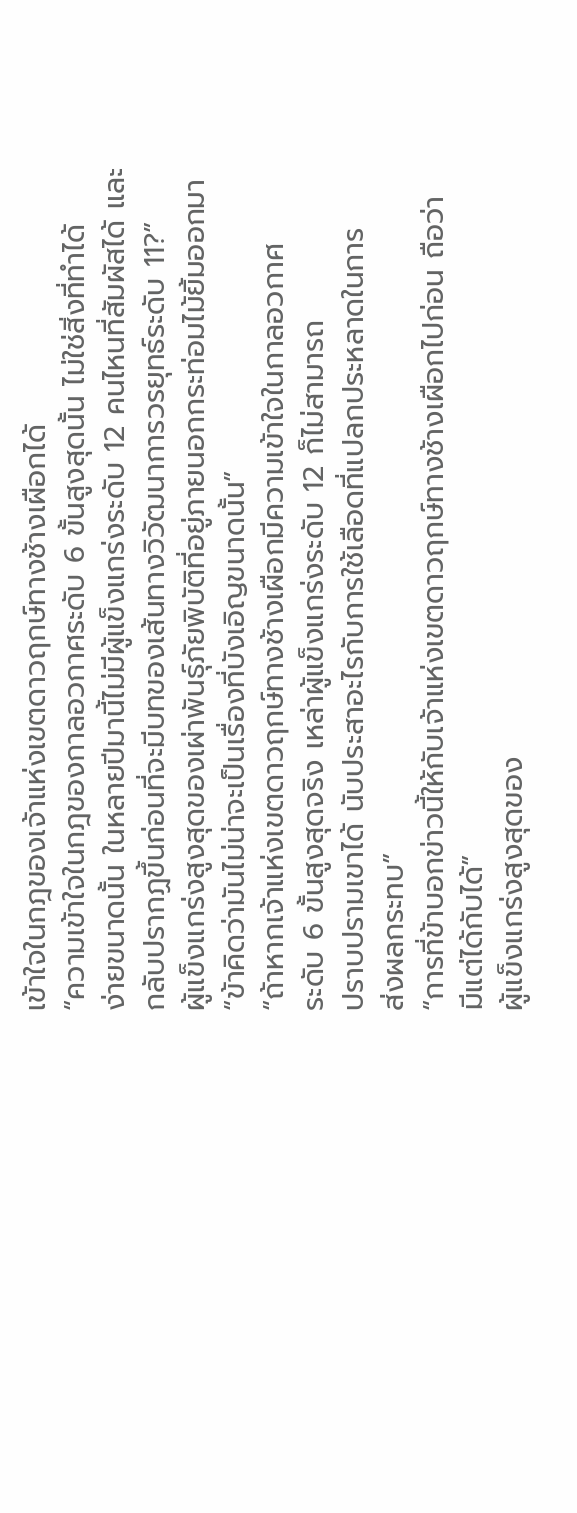เข้าใจในกฎของเจ้าแห่งเขตดาวฤกษ์ทางช้างเผือกได้
“ความเข้าใจในกฎของกาลอวกาศระดับ 6 ขั้นสูงสุดนั้น ไม่ใช่สิ่งที่ทำได้
ง่ายขนาดนั้น ในหลายปีมานี้ไม่มีผู้แข็งแกร่งระดับ 12 คนไหนที่สัมผัสได้ และ
กลับปรากฏขึ้นก่อนที่จะมีบทของเส้นทางวิวัฒนาการวรยุทธ์ระดับ 11?”
ผู้แข็งแกร่งสูงสุดของเผ่าพันธุ์ภัยพิบัติที่อยู่ภายนอกกระท่อมไม้ยิ้มออกมา
“ข้าคิดว่ามันไม่น่าจะเป็นเรื่องที่บังเอิญขนาดนั้น”
“ถ้าหากเจ้าแห่งเขตดาวฤกษ์ทางช้างเผือกมีความเข้าใจในกาลอวกาศ
ระดับ 6 ขั้นสูงสุดจริง เหล่าผู้แข็งแกร่งระดับ 12 ก็ไม่สามารถ
ปราบปรามเขาได้ นับประสาอะไรกับการใช้เลือดที่แปลกประหลาดในการ
ส่งผลกระทบ”
“การที่ข้าบอกข่าวนี้ให้กับเจ้าแห่งเขตดาวฤกษ์ทางช้างเผือกไปก่อน ถือว่า
มีแต่ได้กับได้”
ผู้แข็งแกร่งสูงสุดของ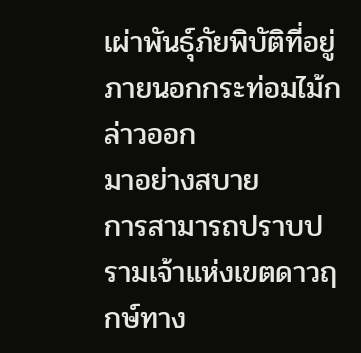เผ่าพันธุ์ภัยพิบัติที่อยู่ภายนอกกระท่อมไม้กล่าวออก
มาอย่างสบาย
การสามารถปราบปรามเจ้าแห่งเขตดาวฤกษ์ทาง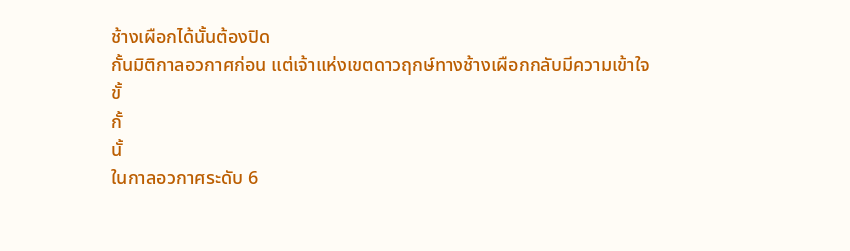ช้างเผือกได้นั้นต้องปิด
กั้นมิติกาลอวกาศก่อน แต่เจ้าแห่งเขตดาวฤกษ์ทางช้างเผือกกลับมีความเข้าใจ
ขั้
กั้
นั้
ในกาลอวกาศระดับ 6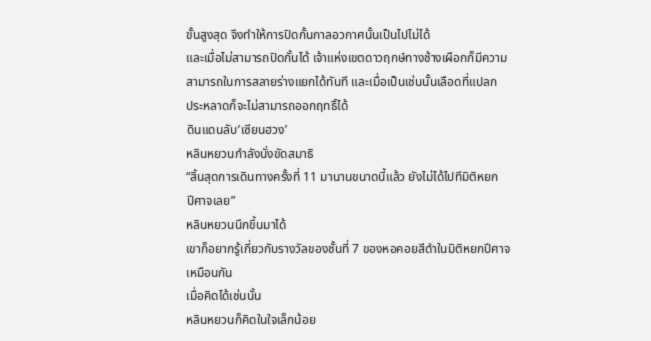ขั้นสูงสุด จึงทำให้การปิดกั้นกาลอวกาศนั้นเป็นไปไม่ได้
และเมื่อไม่สามารถปิดกั้นได้ เจ้าแห่งเขตดาวฤกษ์ทางช้างเผือกก็มีความ
สามารถในการสลายร่างแยกได้ทันที และเมื่อเป็นเช่นนั้นเลือดที่แปลก
ประหลาดก็จะไม่สามารถออกฤทธิ์ได้
ดินแดนลับ’เซียนฮวง’
หลินหยวนกำลังนั่งขัดสมาธิ
“สิ้นสุดการเดินทางครั้งที่ 11 มานานขนาดนี้แล้ว ยังไม่ได้ไปทีมิติหยก
ปีศาจเลย”
หลินหยวนนึกขึ้นมาได้
เขาก็อยากรู้เกี่ยวกับรางวัลของชั้นที่ 7 ของหอคอยสีดำในมิติหยกปีศาจ
เหมือนกัน
เมื่อคิดได้เช่นนั้น
หลินหยวนก็คิดในใจเล็กน้อย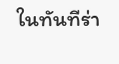ในทันทีร่า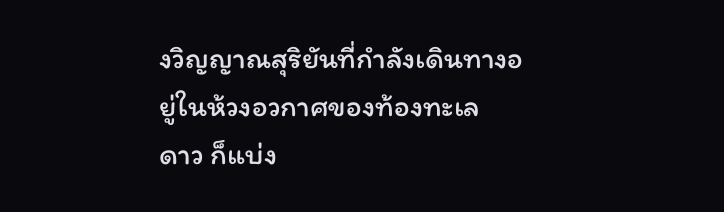งวิญญาณสุริยันที่กำลังเดินทางอยู่ในห้วงอวกาศของท้องทะเล
ดาว ก็แบ่ง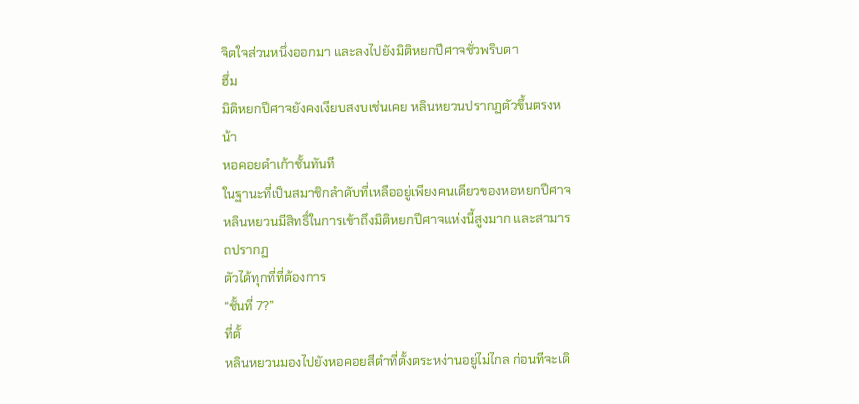จิตใจส่วนหนึ่งออกมา และลงไปยังมิติหยกปีศาจชั่วพริบตา
ฮึ่ม
มิติหยกปีศาจยังคงเงียบสงบเช่นเคย หลินหยวนปรากฏตัวขึ้นตรงหน้า
หอคอยดำเก้าชั้นทันที
ในฐานะที่เป็นสมาชิกลำดับที่เหลืออยู่เพียงคนเดียวของหอหยกปีศาจ
หลินหยวนมีสิทธิ์ในการเข้าถึงมิติหยกปีศาจแห่งนี้สูงมาก และสามารถปรากฏ
ตัวได้ทุกที่ที่ต้องการ
“ชั้นที่ 7?”
ที่ตั้
หลินหยวนมองไปยังหอคอยสีดำที่ตั้งตระหง่านอยู่ไม่ไกล ก่อนทีจะเดิ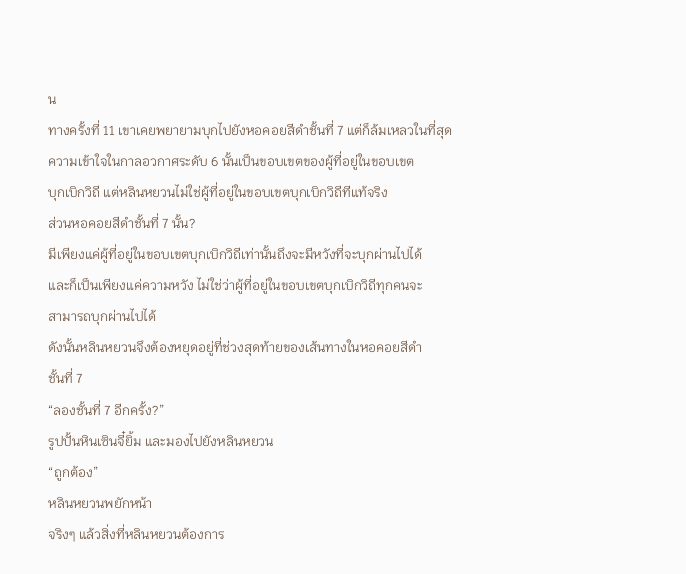น
ทางครั้งที่ 11 เขาเคยพยายามบุกไปยังหอคอยสีดำชั้นที่ 7 แต่ก็ล้มเหลวในที่สุด
ความเข้าใจในกาลอวกาศระดับ 6 นั้นเป็นขอบเขตของผู้ที่อยู่ในขอบเขต
บุกเบิกวิถี แต่หลินหยวนไม่ใช่ผู้ที่อยู่ในขอบเขตบุกเบิกวิถีทีแท้จริง
ส่วนหอคอยสีดำชั้นที่ 7 นั้น?
มีเพียงแค่ผู้ที่อยู่ในขอบเขตบุกเบิกวิถีเท่านั้นถึงจะมีหวังที่จะบุกผ่านไปได้
และก็เป็นเพียงแค่ความหวัง ไม่ใช่ว่าผู้ที่อยู่ในขอบเขตบุกเบิกวิถีทุกคนจะ
สามารถบุกผ่านไปได้
ดังนั้นหลินหยวนจึงต้องหยุดอยู่ที่ช่วงสุดท้ายของเส้นทางในหอคอยสีดำ
ชั้นที่ 7
“ลองชั้นที่ 7 อีกครั้ง?”
รูปปั้นหินเซินจี๋ยิ้ม และมองไปยังหลินหยวน
“ถูกต้อง”
หลินหยวนพยักหน้า
จริงๆ แล้วสิ่งที่หลินหยวนต้องการ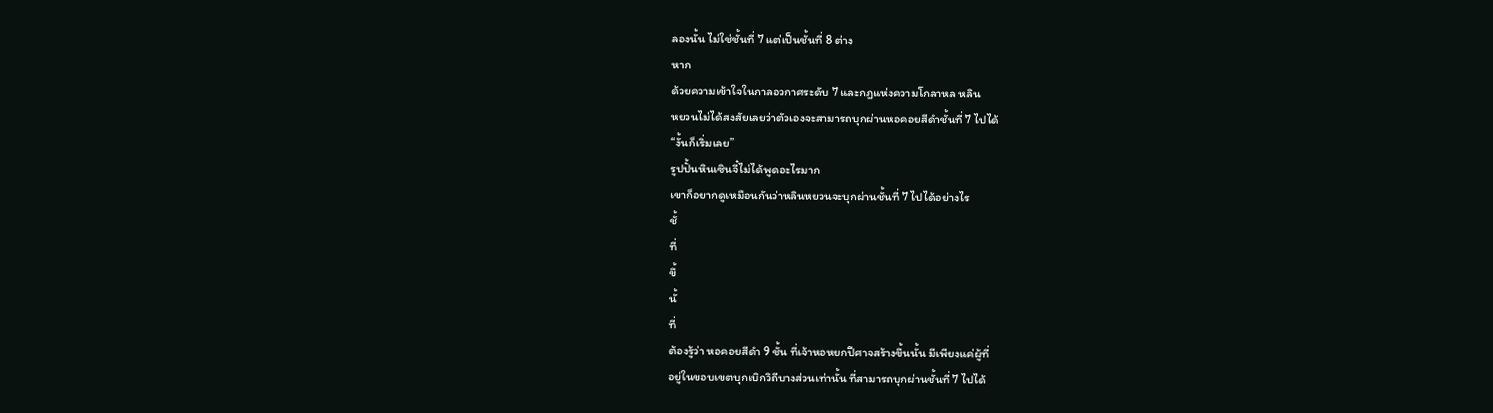ลองนั้น ไม่ใช่ชั้นที่ 7 แต่เป็นชั้นที่ 8 ต่าง
หาก
ด้วยความเข้าใจในกาลอวกาศระดับ 7 และกฎแห่งความโกลาหล หลิน
หยวนไม่ได้สงสัยเลยว่าตัวเองจะสามารถบุกผ่านหอคอยสีดำชั้นที่ 7 ไปได้
“งั้นก็เริ่มเลย”
รูปปั้นหินเซินจี๋ไม่ได้พูดอะไรมาก
เขาก็อยากดูเหมือนกันว่าหลินหยวนจะบุกผ่านชั้นที่ 7 ไปได้อย่างไร
ชั้
ที่
ขึ้
นั้
ที่
ต้องรู้ว่า หอคอยสีดำ 9 ชั้น ที่เจ้าหอหยกปีศาจสร้างขึ้นนั้น มีเพียงแค่ผู้ที่
อยู่ในขอบเขตบุกเบิกวิถีบางส่วนเท่านั้น ที่สามารถบุกผ่านชั้นที่ 7 ไปได้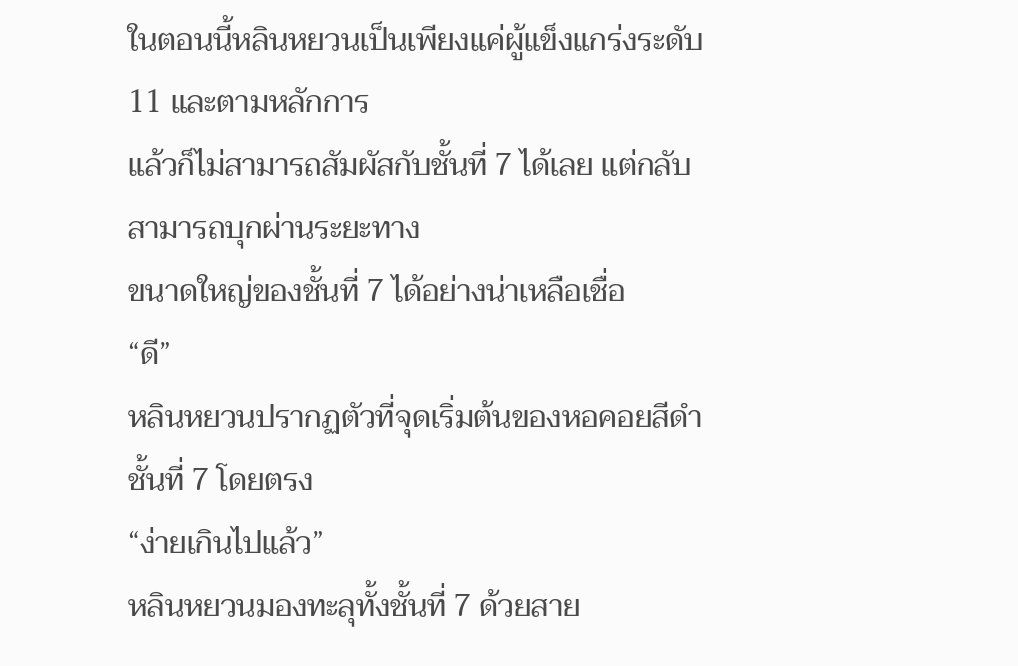ในตอนนี้หลินหยวนเป็นเพียงแค่ผู้แข็งแกร่งระดับ 11 และตามหลักการ
แล้วก็ไม่สามารถสัมผัสกับชั้นที่ 7 ได้เลย แต่กลับสามารถบุกผ่านระยะทาง
ขนาดใหญ่ของชั้นที่ 7 ได้อย่างน่าเหลือเชื่อ
“ดี”
หลินหยวนปรากฏตัวที่จุดเริ่มต้นของหอคอยสีดำชั้นที่ 7 โดยตรง
“ง่ายเกินไปแล้ว”
หลินหยวนมองทะลุทั้งชั้นที่ 7 ด้วยสาย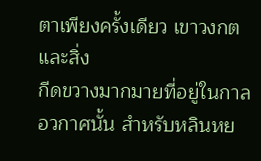ตาเพียงครั้งเดียว เขาวงกตและสิ่ง
กีดขวางมากมายที่อยู่ในกาลอวกาศนั้น สำหรับหลินหย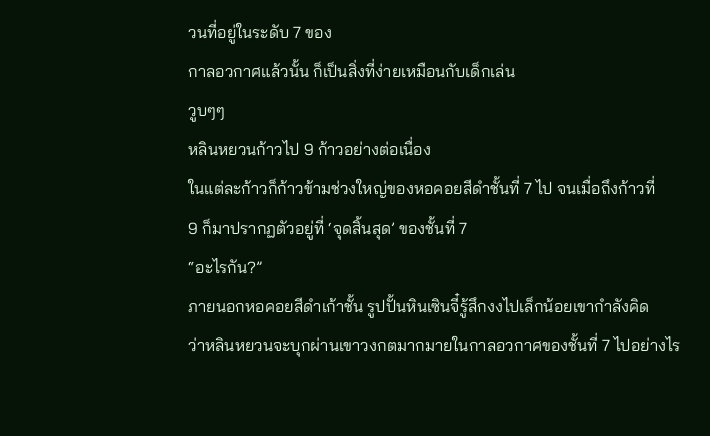วนที่อยู่ในระดับ 7 ของ
กาลอวกาศแล้วนั้น ก็เป็นสิ่งที่ง่ายเหมือนกับเด็กเล่น
วูบๆๆ
หลินหยวนก้าวไป 9 ก้าวอย่างต่อเนื่อง
ในแต่ละก้าวก็ก้าวข้ามช่วงใหญ่ของหอคอยสีดำชั้นที่ 7 ไป จนเมื่อถึงก้าวที่
9 ก็มาปรากฏตัวอยู่ที่ ‘จุดสิ้นสุด’ ของชั้นที่ 7
“อะไรกัน?”
ภายนอกหอคอยสีดำเก้าชั้น รูปปั้นหินเซินจี๋รู้สึกงงไปเล็กน้อยเขากำลังคิด
ว่าหลินหยวนจะบุกผ่านเขาวงกตมากมายในกาลอวกาศของชั้นที่ 7 ไปอย่างไร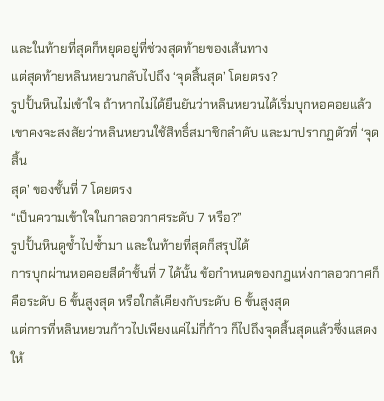และในท้ายที่สุดก็หยุดอยู่ที่ช่วงสุดท้ายของเส้นทาง
แต่สุดท้ายหลินหยวนกลับไปถึง ‘จุดสิ้นสุด’ โดยตรง?
รูปปั้นหินไม่เข้าใจ ถ้าหากไม่ได้ยืนยันว่าหลินหยวนได้เริ่มบุกหอคอยแล้ว
เขาคงจะสงสัยว่าหลินหยวนใช้สิทธิ์สมาชิกลำดับ และมาปรากฏตัวที่ ‘จุดสิ้น
สุด’ ของชั้นที่ 7 โดยตรง
“เป็นความเข้าใจในกาลอวกาศระดับ 7 หรือ?”
รูปปั้นหินดูซ้ำไปซ้ำมา และในท้ายที่สุดก็สรุปได้
การบุกผ่านหอคอยสีดำชั้นที่ 7 ได้นั้น ข้อกำหนดของกฎแห่งกาลอวกาศก็
คือระดับ 6 ขั้นสูงสุด หรือใกล้เคียงกับระดับ 6 ขั้นสูงสุด
แต่การที่หลินหยวนก้าวไปเพียงแค่ไม่กี่ก้าว ก็ไปถึงจุดสิ้นสุดแล้วซึ่งแสดง
ให้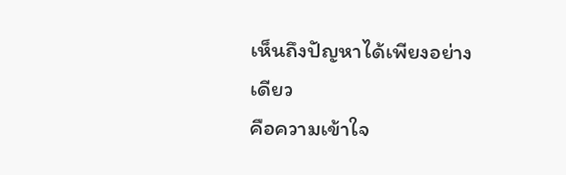เห็นถึงปัญหาได้เพียงอย่างเดียว
คือความเข้าใจ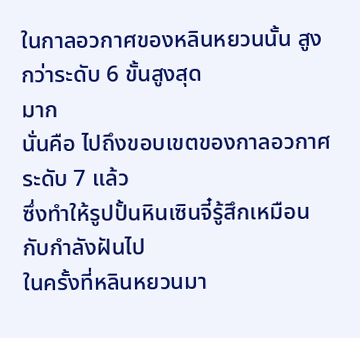ในกาลอวกาศของหลินหยวนนั้น สูงกว่าระดับ 6 ขั้นสูงสุด
มาก
นั่นคือ ไปถึงขอบเขตของกาลอวกาศระดับ 7 แล้ว
ซึ่งทำให้รูปปั้นหินเซินจี๋รู้สึกเหมือนกับกำลังฝันไป
ในครั้งที่หลินหยวนมา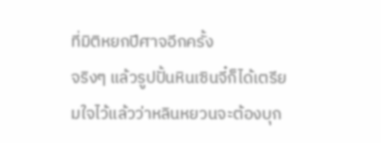ที่มิติหยกปีศาจอีกครั้ง
จริงๆ แล้วรูปปั้นหินเซินจี๋ก็ได้เตรียมใจไว้แล้วว่าหลินหยวนจะต้องบุก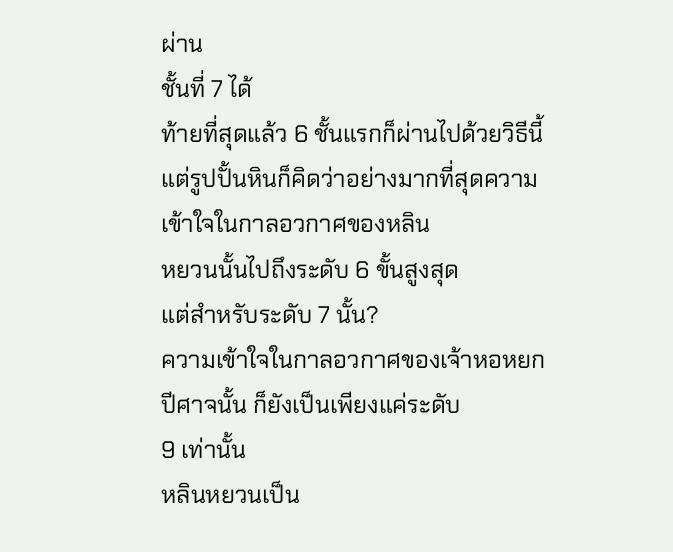ผ่าน
ชั้นที่ 7 ได้
ท้ายที่สุดแล้ว 6 ชั้นแรกก็ผ่านไปด้วยวิธีนี้
แต่รูปปั้นหินก็คิดว่าอย่างมากที่สุดความเข้าใจในกาลอวกาศของหลิน
หยวนนั้นไปถึงระดับ 6 ขั้นสูงสุด
แต่สำหรับระดับ 7 นั้น?
ความเข้าใจในกาลอวกาศของเจ้าหอหยกปีศาจนั้น ก็ยังเป็นเพียงแค่ระดับ
9 เท่านั้น
หลินหยวนเป็น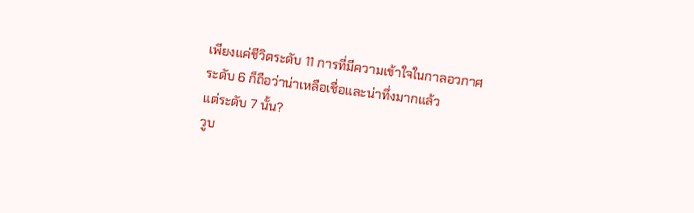เพียงแค่ชีวิตระดับ 11 การที่มีความเข้าใจในกาลอวกาศ
ระดับ 6 ก็ถือว่าน่าเหลือเชื่อและน่าทึ่งมากแล้ว
แต่ระดับ 7 นั้น?
วูบ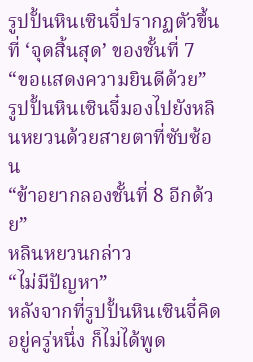รูปปั้นหินเซินจี๋ปรากฏตัวขึ้นที่ ‘จุดสิ้นสุด’ ของชั้นที่ 7
“ขอแสดงความยินดีด้วย”
รูปปั้นหินเซินจี๋มองไปยังหลินหยวนด้วยสายตาที่ซับซ้อน
“ข้าอยากลองชั้นที่ 8 อีกด้วย”
หลินหยวนกล่าว
“ไม่มีปัญหา”
หลังจากที่รูปปั้นหินเซินจี๋คิดอยู่ครู่หนึ่ง ก็ไม่ได้พูด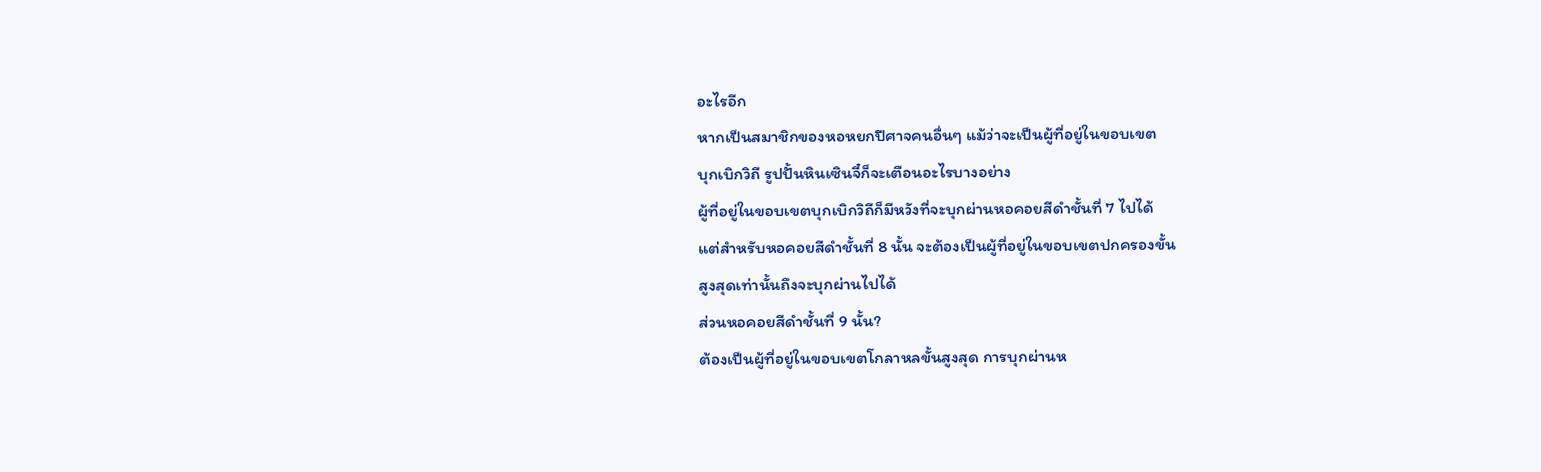อะไรอีก
หากเป็นสมาชิกของหอหยกปีศาจคนอื่นๆ แม้ว่าจะเป็นผู้ที่อยู่ในขอบเขต
บุกเบิกวิถี รูปปั้นหินเซินจี๋ก็จะเตือนอะไรบางอย่าง
ผู้ที่อยู่ในขอบเขตบุกเบิกวิถีก็มีหวังที่จะบุกผ่านหอคอยสีดำชั้นที่ 7 ไปได้
แต่สำหรับหอคอยสีดำชั้นที่ 8 นั้น จะต้องเป็นผู้ที่อยู่ในขอบเขตปกครองขั้น
สูงสุดเท่านั้นถึงจะบุกผ่านไปได้
ส่วนหอคอยสีดำชั้นที่ 9 นั้น?
ต้องเป็นผู้ที่อยู่ในขอบเขตโกลาหลขั้นสูงสุด การบุกผ่านห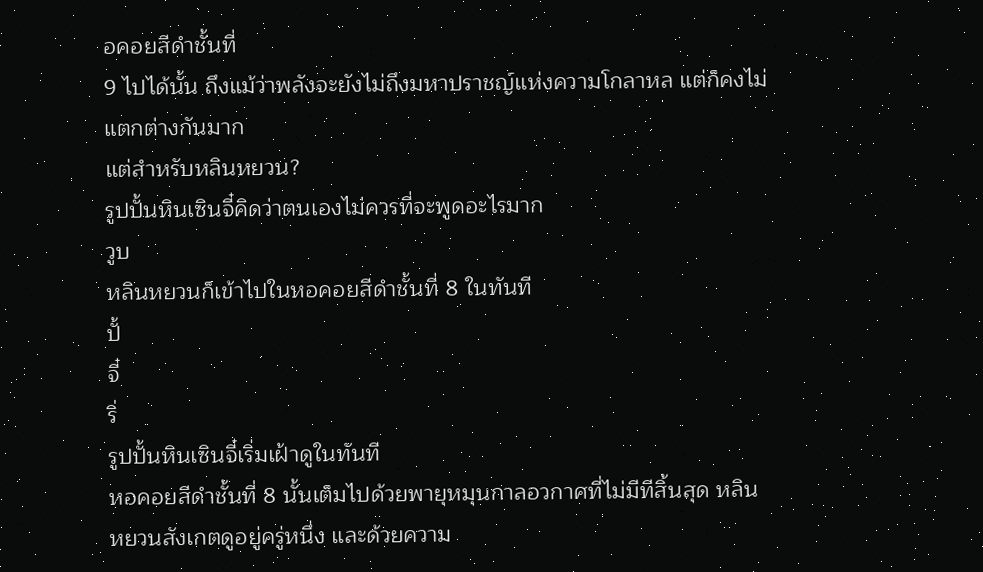อคอยสีดำชั้นที่
9 ไปได้นั้น ถึงแม้ว่าพลังจะยังไม่ถึงมหาปราชญ์แห่งความโกลาหล แต่ก็คงไม่
แตกต่างกันมาก
แต่สำหรับหลินหยวน?
รูปปั้นหินเซินจี๋คิดว่าตนเองไม่ควรที่จะพูดอะไรมาก
วูบ
หลินหยวนก็เข้าไปในหอคอยสีดำชั้นที่ 8 ในทันที
ปั้
จี๋
ริ่
รูปปั้นหินเซินจี๋เริ่มเฝ้าดูในทันที
หอคอยสีดำชั้นที่ 8 นั้นเต็มไปด้วยพายุหมุนกาลอวกาศที่ไม่มีทีสิ้นสุด หลิน
หยวนสังเกตดูอยู่ครู่หนึ่ง และด้วยความ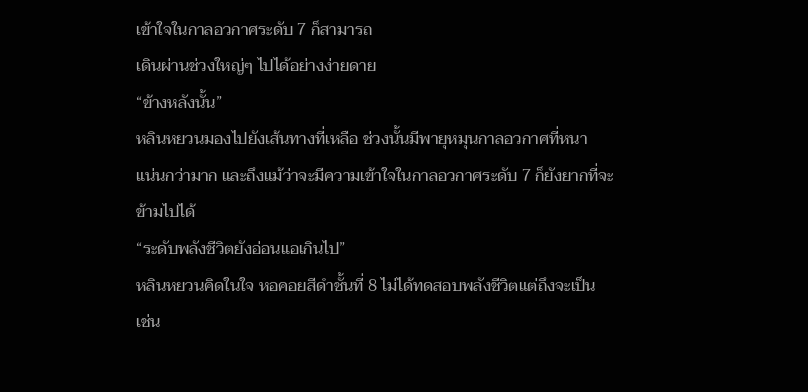เข้าใจในกาลอวกาศระดับ 7 ก็สามารถ
เดินผ่านช่วงใหญ่ๆ ไปได้อย่างง่ายดาย
“ข้างหลังนั้น”
หลินหยวนมองไปยังเส้นทางที่เหลือ ช่วงนั้นมีพายุหมุนกาลอวกาศที่หนา
แน่นกว่ามาก และถึงแม้ว่าจะมีความเข้าใจในกาลอวกาศระดับ 7 ก็ยังยากที่จะ
ข้ามไปได้
“ระดับพลังชีวิตยังอ่อนแอเกินไป”
หลินหยวนคิดในใจ หอคอยสีดำชั้นที่ 8 ไม่ได้ทดสอบพลังชีวิตแต่ถึงจะเป็น
เช่น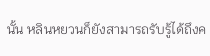นั้น หลินหยวนก็ยังสามารถรับรู้ได้ถึงค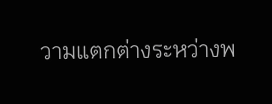วามแตกต่างระหว่างพ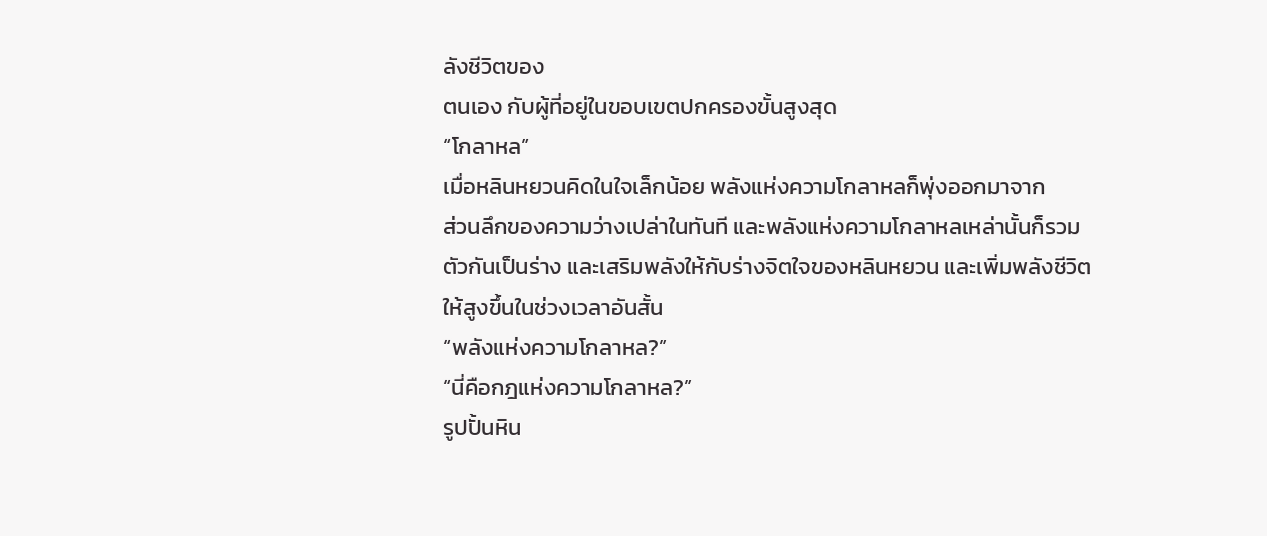ลังชีวิตของ
ตนเอง กับผู้ที่อยู่ในขอบเขตปกครองขั้นสูงสุด
“โกลาหล”
เมื่อหลินหยวนคิดในใจเล็กน้อย พลังแห่งความโกลาหลก็พุ่งออกมาจาก
ส่วนลึกของความว่างเปล่าในทันที และพลังแห่งความโกลาหลเหล่านั้นก็รวม
ตัวกันเป็นร่าง และเสริมพลังให้กับร่างจิตใจของหลินหยวน และเพิ่มพลังชีวิต
ให้สูงขึ้นในช่วงเวลาอันสั้น
“พลังแห่งความโกลาหล?”
“นี่คือกฎแห่งความโกลาหล?”
รูปปั้นหิน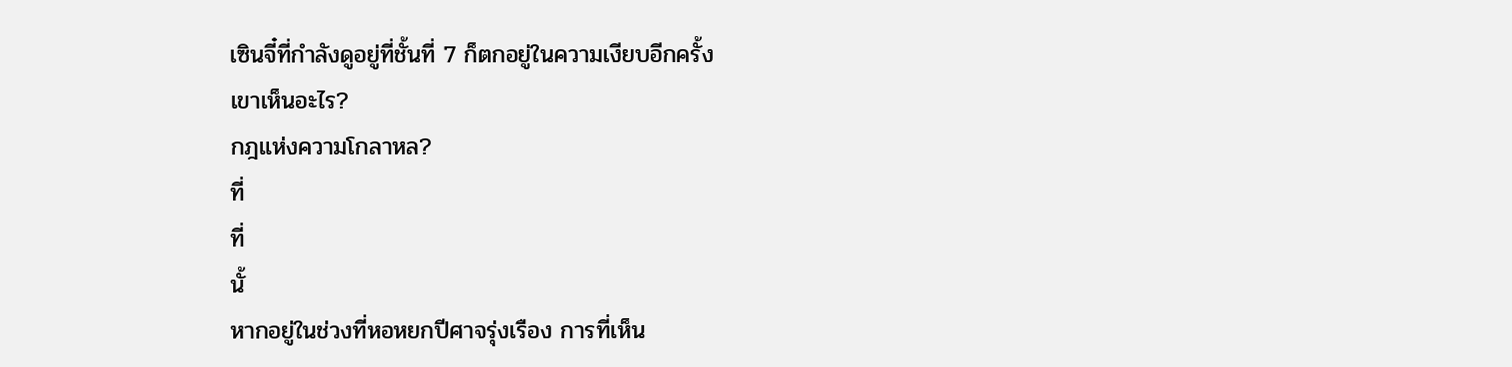เซินจี๋ที่กำลังดูอยู่ที่ชั้นที่ 7 ก็ตกอยู่ในความเงียบอีกครั้ง
เขาเห็นอะไร?
กฎแห่งความโกลาหล?
ที่
ที่
นั้
หากอยู่ในช่วงที่หอหยกปีศาจรุ่งเรือง การที่เห็น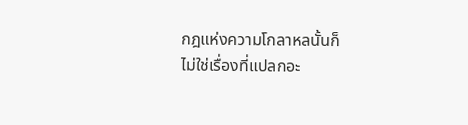กฎแห่งความโกลาหลนั้นก็
ไม่ใช่เรื่องที่แปลกอะ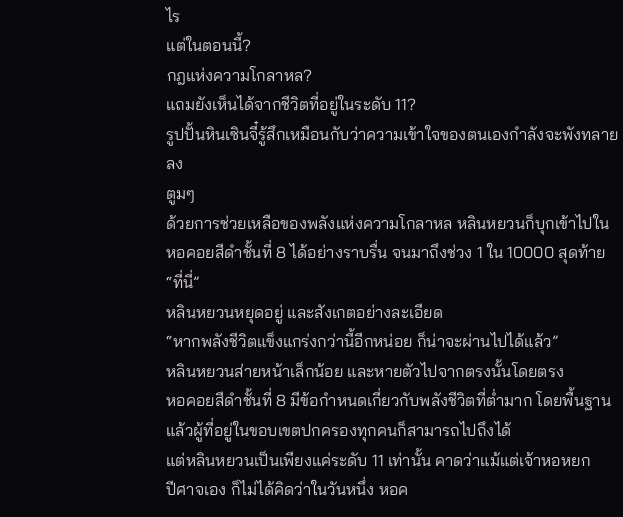ไร
แต่ในตอนนี้?
กฎแห่งความโกลาหล?
แถมยังเห็นได้จากชีวิตที่อยู่ในระดับ 11?
รูปปั้นหินเซินจี๋รู้สึกเหมือนกับว่าความเข้าใจของตนเองกำลังจะพังทลาย
ลง
ตูมๆ
ด้วยการช่วยเหลือของพลังแห่งความโกลาหล หลินหยวนก็บุกเข้าไปใน
หอคอยสีดำชั้นที่ 8 ได้อย่างราบรื่น จนมาถึงช่วง 1 ใน 10000 สุดท้าย
“ที่นี่”
หลินหยวนหยุดอยู่ และสังเกตอย่างละเอียด
“หากพลังชีวิตแข็งแกร่งกว่านี้อีกหน่อย ก็น่าจะผ่านไปได้แล้ว”
หลินหยวนส่ายหน้าเล็กน้อย และหายตัวไปจากตรงนั้นโดยตรง
หอคอยสีดำชั้นที่ 8 มีข้อกำหนดเกี่ยวกับพลังชีวิตที่ต่ำมาก โดยพื้นฐาน
แล้วผู้ที่อยู่ในขอบเขตปกครองทุกคนก็สามารถไปถึงได้
แต่หลินหยวนเป็นเพียงแค่ระดับ 11 เท่านั้น คาดว่าแม้แต่เจ้าหอหยก
ปีศาจเอง ก็ไม่ได้คิดว่าในวันหนึ่ง หอค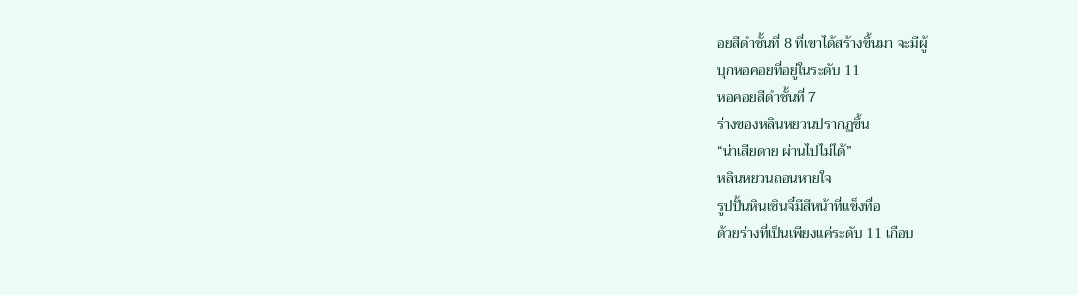อยสีดำชั้นที่ 8 ที่เขาได้สร้างขึ้นมา จะมีผู้
บุกหอคอยที่อยู่ในระดับ 11
หอคอยสีดำชั้นที่ 7
ร่างของหลินหยวนปรากฏขึ้น
“น่าเสียดาย ผ่านไปไม่ได้”
หลินหยวนถอนหายใจ
รูปปั้นหินเซินจี๋มีสีหน้าที่แข็งทื่อ
ด้วยร่างที่เป็นเพียงแค่ระดับ 11 เกือบ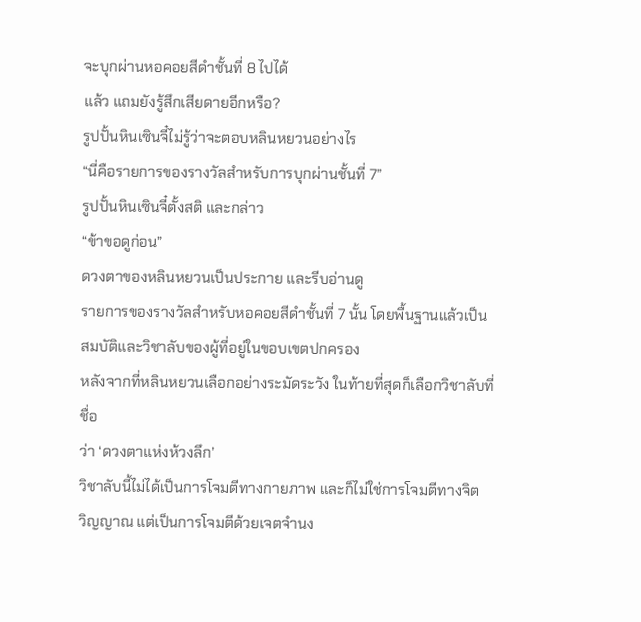จะบุกผ่านหอคอยสีดำชั้นที่ 8 ไปได้
แล้ว แถมยังรู้สึกเสียดายอีกหรือ?
รูปปั้นหินเซินจี๋ไม่รู้ว่าจะตอบหลินหยวนอย่างไร
“นี่คือรายการของรางวัลสำหรับการบุกผ่านชั้นที่ 7”
รูปปั้นหินเซินจี๋ตั้งสติ และกล่าว
“ข้าขอดูก่อน”
ดวงตาของหลินหยวนเป็นประกาย และรีบอ่านดู
รายการของรางวัลสำหรับหอคอยสีดำชั้นที่ 7 นั้น โดยพื้นฐานแล้วเป็น
สมบัติและวิชาลับของผู้ที่อยู่ในขอบเขตปกครอง
หลังจากที่หลินหยวนเลือกอย่างระมัดระวัง ในท้ายที่สุดก็เลือกวิชาลับที่ชื่อ
ว่า ‘ดวงตาแห่งห้วงลึก’
วิชาลับนี้ไม่ได้เป็นการโจมตีทางกายภาพ และก็ไม่ใช่การโจมตีทางจิต
วิญญาณ แต่เป็นการโจมตีด้วยเจตจำนง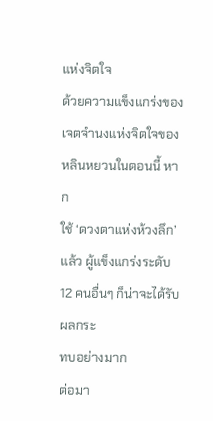แห่งจิตใจ
ด้วยความแข็งแกร่งของเจตจำนงแห่งจิตใจของหลินหยวนในตอนนี้ หาก
ใช้ ‘ดวงตาแห่งห้วงลึก’ แล้ว ผู้แข็งแกร่งระดับ 12 คนอื่นๆ ก็น่าจะได้รับผลกระ
ทบอย่างมาก
ต่อมา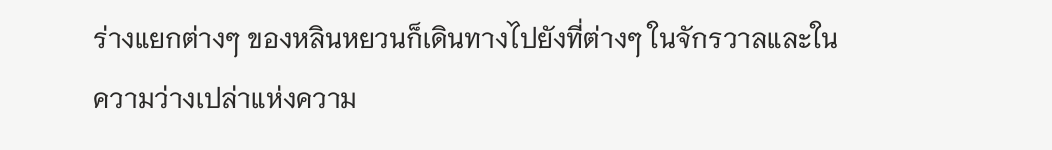ร่างแยกต่างๆ ของหลินหยวนก็เดินทางไปยังที่ต่างๆ ในจักรวาลและใน
ความว่างเปล่าแห่งความ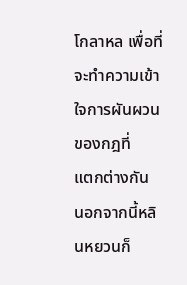โกลาหล เพื่อที่จะทำความเข้าใจการผันผวนของกฎที่
แตกต่างกัน
นอกจากนี้หลินหยวนก็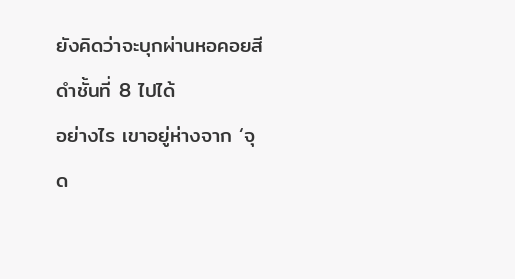ยังคิดว่าจะบุกผ่านหอคอยสีดำชั้นที่ 8 ไปได้
อย่างไร เขาอยู่ห่างจาก ‘จุด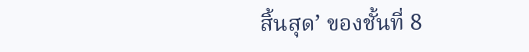สิ้นสุด’ ของชั้นที่ 8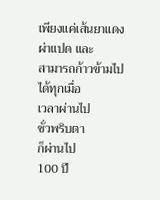เพียงแค่เส้นยาแดงผ่าแปด และ
สามารถก้าวข้ามไปได้ทุกเมื่อ
เวลาผ่านไป
ชั่วพริบตา
ก็ผ่านไป
100 ปี